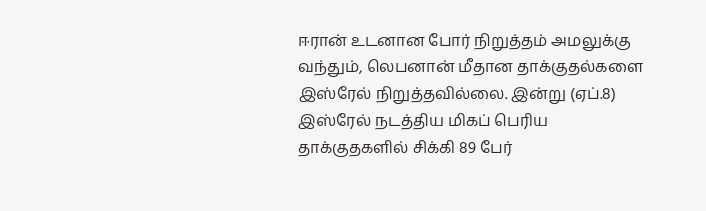ஈரான் உடனான போர் நிறுத்தம் அமலுக்கு வந்தும், லெபனான் மீதான தாக்குதல்களை இஸ்ரேல் நிறுத்தவில்லை. இன்று (ஏப்.8) இஸ்ரேல் நடத்திய மிகப் பெரிய தாக்குதகளில் சிக்கி 89 பேர்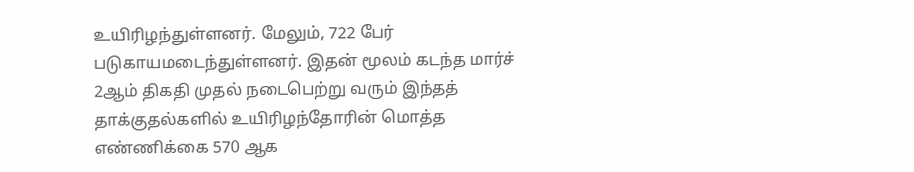உயிரிழந்துள்ளனர். மேலும், 722 பேர் படுகாயமடைந்துள்ளனர். இதன் மூலம் கடந்த மார்ச் 2ஆம் திகதி முதல் நடைபெற்று வரும் இந்தத் தாக்குதல்களில் உயிரிழந்தோரின் மொத்த எண்ணிக்கை 570 ஆக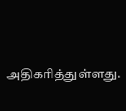அதிகரித்துள்ளது.